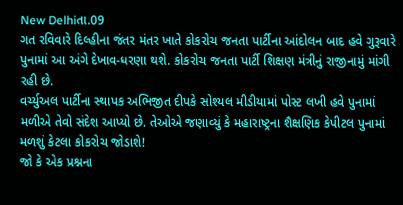New Delhiતા.09
ગત રવિવારે દિલ્હીના જંતર મંતર ખાતે કોકરોચ જનતા પાર્ટીના આંદોલન બાદ હવે ગુરૂવારે પુનામાં આ અંગે દેખાવ-ધરણા થશે. કોકરોચ જનતા પાર્ટી શિક્ષણ મંત્રીનું રાજીનામું માંગી રહી છે.
વર્ચ્યુઅલ પાર્ટીના સ્થાપક અભિજીત દીપકે સોશ્યલ મીડીયામાં પોસ્ટ લખી હવે પુનામાં મળીએ તેવો સંદેશ આપ્યો છે. તેઓએ જણાવ્યું કે મહારાષ્ટ્રના શૈક્ષણિક કેપીટલ પુનામાં મળશું કેટલા કોકરોચ જોડાશે!
જો કે એક પ્રશ્નના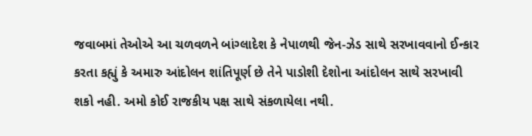જવાબમાં તેઓએ આ ચળવળને બાંગ્લાદેશ કે નેપાળથી જેન-ઝેડ સાથે સરખાવવાનો ઈન્કાર કરતા કહ્યું કે અમારુ આંદોલન શાંતિપૂર્ણ છે તેને પાડોશી દેશોના આંદોલન સાથે સરખાવી શકો નહી. અમો કોઈ રાજકીય પક્ષ સાથે સંકળાયેલા નથી.